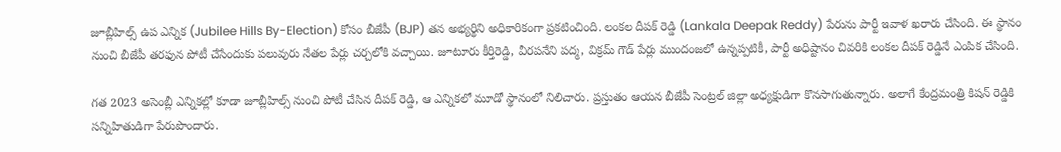జూబ్లీహిల్స్ ఉప ఎన్నిక (Jubilee Hills By-Election) కోసం బీజేపీ (BJP) తన అభ్యర్థిని అధికారికంగా ప్రకటించింది. లంకల దీపక్ రెడ్డి (Lankala Deepak Reddy) పేరును పార్టీ ఇవాళ ఖరారు చేసింది. ఈ స్థానం నుంచి బీజేపీ తరఫున పోటీ చేసేందుకు పలువురు నేతల పేర్లు చర్చలోకి వచ్చాయి. జూటూరు కీర్తిరెడ్డి, వీరపనేని పద్మ, విక్రమ్ గౌడ్ పేర్లు ముందంజలో ఉన్నప్పటికీ, పార్టీ అధిష్టానం చివరికి లంకల దీపక్ రెడ్డినే ఎంపిక చేసింది.

గత 2023 అసెంబ్లీ ఎన్నికల్లో కూడా జూబ్లీహిల్స్ నుంచి పోటీ చేసిన దీపక్ రెడ్డి, ఆ ఎన్నికలో మూడో స్థానంలో నిలిచారు. ప్రస్తుతం ఆయన బీజేపీ సెంట్రల్ జిల్లా అధ్యక్షుడిగా కొనసాగుతున్నారు. అలాగే కేంద్రమంత్రి కిషన్ రెడ్డికి సన్నిహితుడిగా పేరుపొందారు.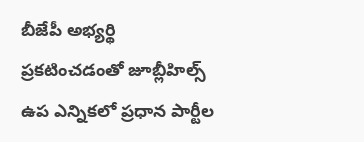బీజేపీ అభ్యర్థి ప్రకటించడంతో జూబ్లీహిల్స్ ఉప ఎన్నికలో ప్రధాన పార్టీల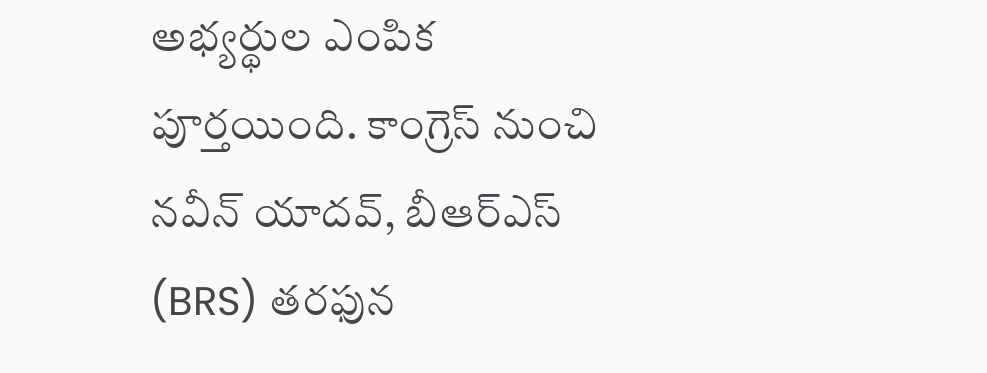అభ్యర్థుల ఎంపిక పూర్తయింది. కాంగ్రెస్ నుంచి నవీన్ యాదవ్, బీఆర్ఎస్ (BRS) తరఫున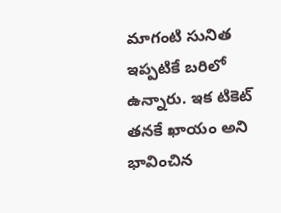మాగంటి సునిత ఇప్పటికే బరిలో ఉన్నారు. ఇక టికెట్ తనకే ఖాయం అని భావించిన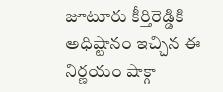జూటూరు కీర్తిరెడ్డికి అధిష్టానం ఇచ్చిన ఈ నిర్ణయం షాక్గా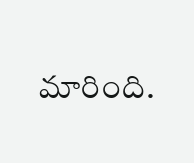మారింది.